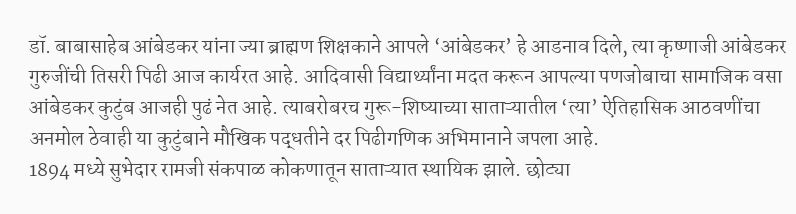डॉ. बाबासाहेब आंबेडकर यांना ज्या ब्राह्मण शिक्षकाने आपले ‘आंबेडकर’ हे आडनाव दिले, त्या कृष्णाजी आंबेडकर गुरुजींची तिसरी पिढी आज कार्यरत आहे. आदिवासी विद्यार्थ्यांना मदत करून आपल्या पणजोबाचा सामाजिक वसा आंबेडकर कुटुंब आजही पुढं नेत आहे. त्याबरोबरच गुरू-शिष्याच्या साताऱ्यातील ‘त्या’ ऐतिहासिक आठवणींचा अनमोल ठेवाही या कुटुंबाने मौखिक पद्धतीने दर पिढीगणिक अभिमानाने जपला आहे.
1894 मध्ये सुभेदार रामजी संकपाळ कोकणातून साताऱ्यात स्थायिक झाले. छोट्या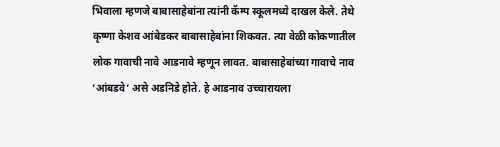भिवाला म्हणजे बाबासाहेबांना त्यांनी कॅम्प स्कूलमध्ये दाखल केले. तेथे कृष्णा केशव आंबेडकर बाबासाहेबांना शिकवत. त्या वेळी कोकणातील लोक गावाची नावे आडनावे म्हणून लावत. बाबासाहेबांच्या गावाचे नाव ‘आंबडवे’ असे अडनिडे होते. हे आडनाव उच्चारायला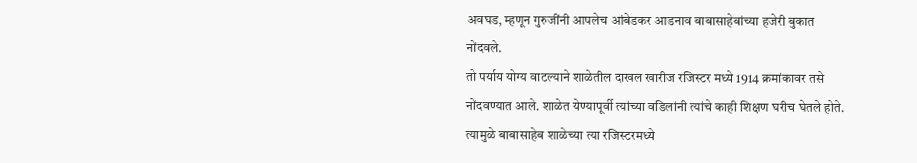अवघड, म्हणून गुरुजींनी आपलेच आंबेडकर आडनाव बाबासाहेबांच्या हजेरी बुकात नोंदवले.
तो पर्याय योग्य वाटल्याने शाळेतील दाखल खारीज रजिस्टर मध्ये 1914 क्रमांकावर तसे नोंदवण्यात आले. शाळेत येण्यापूर्वी त्यांच्या वडिलांनी त्यांचे काही शिक्षण घरीच घेतले होते. त्यामुळे बाबासाहेब शाळेच्या त्या रजिस्टरमध्ये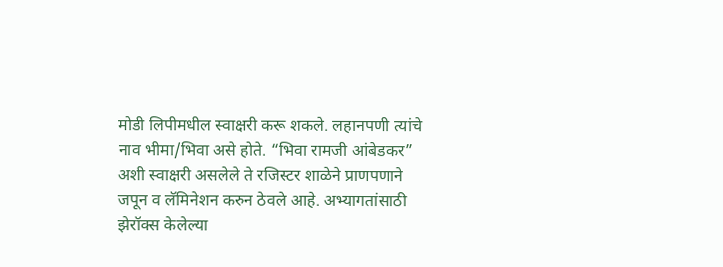मोडी लिपीमधील स्वाक्षरी करू शकले. लहानपणी त्यांचे नाव भीमा/भिवा असे होते. “भिवा रामजी आंबेडकर” अशी स्वाक्षरी असलेले ते रजिस्टर शाळेने प्राणपणाने जपून व लॅमिनेशन करुन ठेवले आहे. अभ्यागतांसाठी झेरॉक्स केलेल्या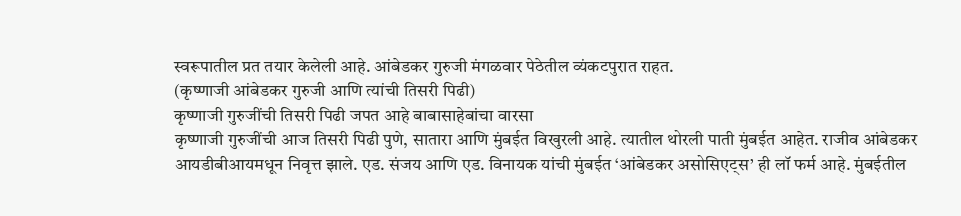स्वरूपातील प्रत तयार केलेली आहे. आंबेडकर गुरुजी मंगळवार पेठेतील व्यंकटपुरात राहत.
(कृष्णाजी आंबेडकर गुरुजी आणि त्यांची तिसरी पिढी)
कृष्णाजी गुरुजींची तिसरी पिढी जपत आहे बाबासाहेबांचा वारसा
कृष्णाजी गुरुजींची आज तिसरी पिढी पुणे, सातारा आणि मुंबईत विखुरली आहे. त्यातील थोरली पाती मुंबईत आहेत. राजीव आंबेडकर आयडीबीआयमधून निवृत्त झाले. एड. संजय आणि एड. विनायक यांची मुंबईत ‘आंबेडकर असोसिएट्स’ ही लॉ फर्म आहे. मुंबईतील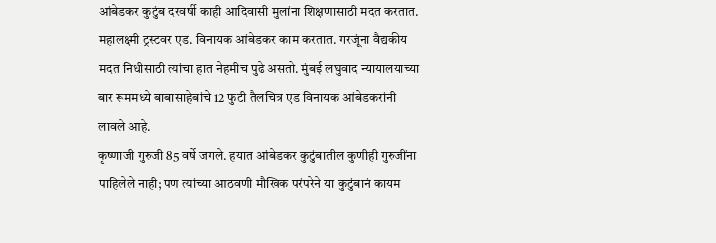आंबेडकर कुटुंब दरवर्षी काही आदिवासी मुलांना शिक्षणासाठी मदत करतात. महालक्ष्मी ट्रस्टवर एड. विनायक आंबेडकर काम करतात. गरजूंना वैद्यकीय मदत निधीसाठी त्यांचा हात नेहमीच पुढे असतो. मुंबई लघुवाद न्यायालयाच्या बार रूममध्ये बाबासाहेबांचे 12 फुटी तैलचित्र एड विनायक आंबेडकरांनी लावले आहे.
कृष्णाजी गुरुजी 85 वर्षे जगले. हयात आंबेडकर कुटुंबातील कुणीही गुरुजींना पाहिलेले नाही; पण त्यांच्या आठवणी मौखिक परंपरेने या कुटुंबानं कायम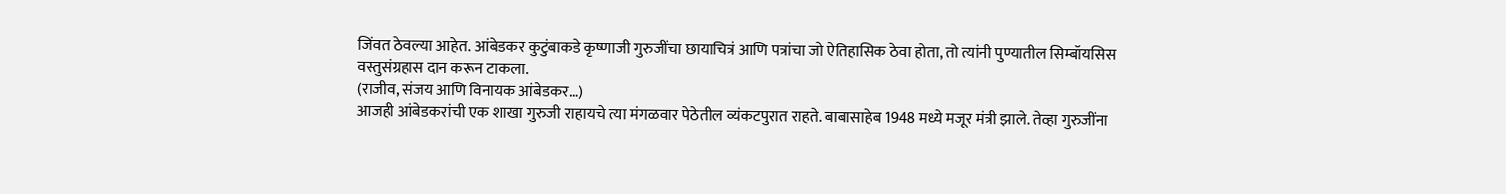जिंवत ठेवल्या आहेत. आंबेडकर कुटुंबाकडे कृष्णाजी गुरुजींचा छायाचित्रं आणि पत्रांचा जो ऐतिहासिक ठेवा होता, तो त्यांनी पुण्यातील सिम्बॉयसिस वस्तुसंग्रहास दान करून टाकला.
(राजीव, संजय आणि विनायक आंबेडकर…)
आजही आंबेडकरांची एक शाखा गुरुजी राहायचे त्या मंगळवार पेठेतील व्यंकटपुरात राहते. बाबासाहेब 1948 मध्ये मजूर मंत्री झाले. तेव्हा गुरुजींना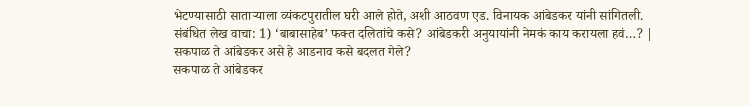भेटण्यासाठी साताऱ्याला व्यंकटपुरातील घरी आले होते, अशी आठवण एड. विनायक आंबेडकर यांनी सांगितली.
संबंधित लेख वाचा: 1) ‘बाबासाहेब’ फक्त दलितांचे कसे? आंबेडकरी अनुयायांनी नेमकं काय करायला हवं…? |
सकपाळ ते आंबेडकर असे हे आडनाव कसे बदलत गेले?
सकपाळ ते आंबेडकर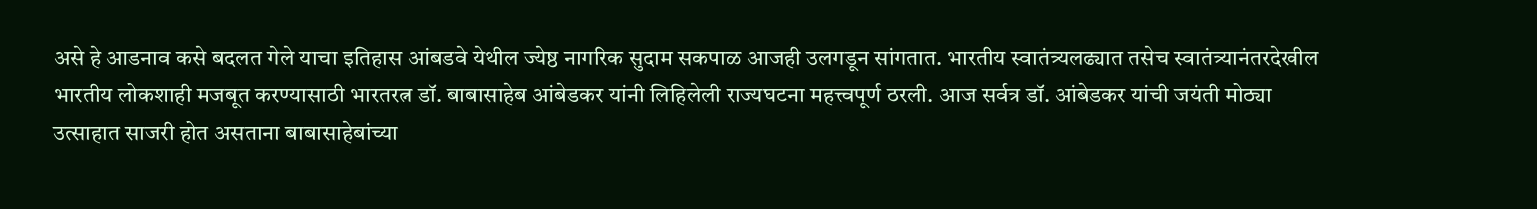असे हे आडनाव कसे बदलत गेले याचा इतिहास आंबडवे येथील ज्येष्ठ नागरिक सुदाम सकपाळ आजही उलगडून सांगतात. भारतीय स्वातंत्र्यलढ्यात तसेच स्वातंत्र्यानंतरदेखील भारतीय लोकशाही मजबूत करण्यासाठी भारतरत्न डॉ. बाबासाहेब आंबेडकर यांनी लिहिलेली राज्यघटना महत्त्वपूर्ण ठरली. आज सर्वत्र डॉ. आंबेडकर यांची जयंती मोठ्या उत्साहात साजरी होत असताना बाबासाहेबांच्या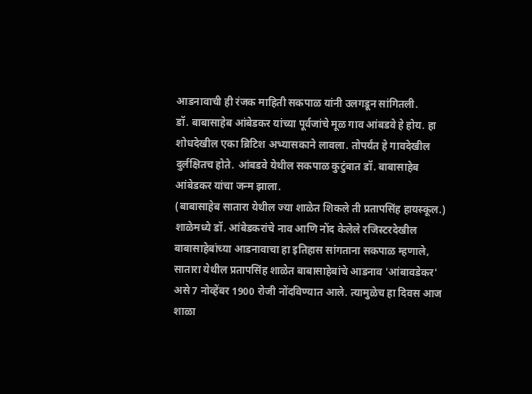आडनावाची ही रंजक माहिती सकपाळ यांनी उलगडून सांगितली.
डॉ. बाबासाहेब आंबेडकर यांच्या पूर्वजांचे मूळ गाव आंबडवे हे होय. हा शोधदेखील एका ब्रिटिश अभ्यासकाने लावला. तोपर्यंत हे गावदेखील दुर्लक्षितच होते. आंबडवे येथील सकपाळ कुटुंबात डॉ. बाबासाहेब आंबेडकर यांचा जन्म झाला.
(बाबासाहेब सातारा येथील ज्या शाळेत शिकले ती प्रतापसिंह हायस्कूल.)
शाळेमध्ये डॉ. आंबेडकरांचे नाव आणि नोंद केलेले रजिस्टरदेखील
बाबासाहेबांच्या आडनावाचा हा इतिहास सांगताना सकपाळ म्हणाले, सातारा येथील प्रतापसिंह शाळेत बाबासाहेबांचे आडनाव 'आंबावडेकर' असे 7 नोव्हेंबर 1900 रोजी नोंदविण्यात आले. त्यामुळेच हा दिवस आज शाळा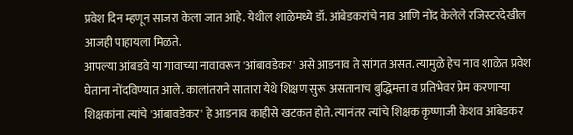प्रवेश दिन म्हणून साजरा केला जात आहे. येथील शाळेमध्ये डॉ. आंबेडकरांचे नाव आणि नोंद केलेले रजिस्टरदेखील आजही पाहायला मिळते.
आपल्या आंबडवे या गावाच्या नावावरून 'आंबावडेकर' असे आडनाव ते सांगत असत. त्यामुळे हेच नाव शाळेत प्रवेश घेताना नोंदविण्यात आले. कालांतराने सातारा येथे शिक्षण सुरू असतानाच बुद्धिमत्ता व प्रतिभेवर प्रेम करणाऱ्या शिक्षकांना त्यांचे 'आंबावडेकर' हे आडनाव काहीसे खटकत होते. त्यानंतर त्यांचे शिक्षक कृष्णाजी केशव आंबेडकर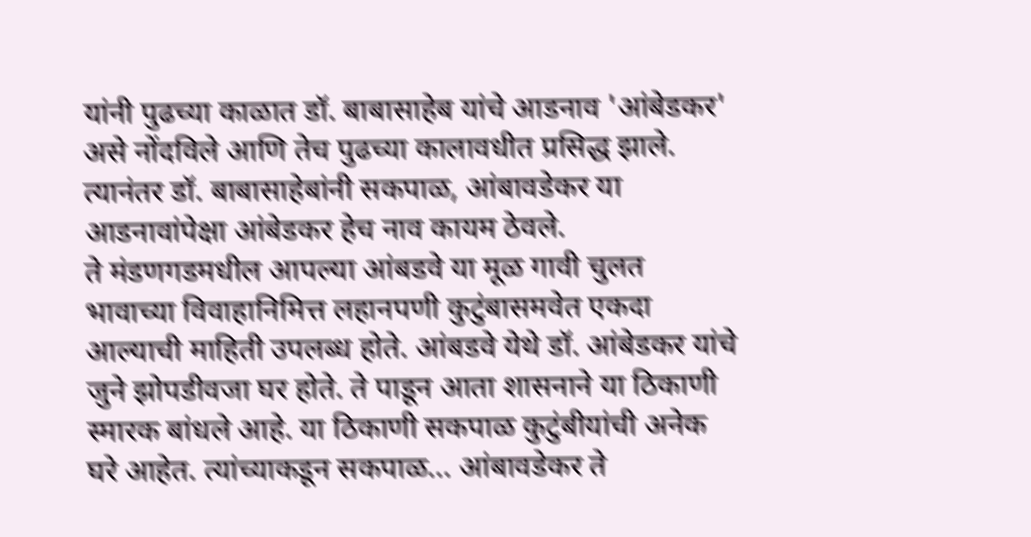यांनी पुढच्या काळात डॉ. बाबासाहेब यांचे आडनाव 'आंबेडकर' असे नोंदविले आणि तेच पुढच्या कालावधीत प्रसिद्ध झाले. त्यानंतर डॉ. बाबासाहेबांनी सकपाळ, आंबावडेकर या आडनावांपेक्षा आंबेडकर हेच नाव कायम ठेवले.
ते मंडणगडमधील आपल्या आंबडवे या मूळ गावी चुलत भावाच्या विवाहानिमित्त लहानपणी कुटुंबासमवेत एकदा आल्याची माहिती उपलब्ध होते. आंबडवे येथे डॉ. आंबेडकर यांचे जुने झोपडीवजा घर होते. ते पाडून आता शासनाने या ठिकाणी स्मारक बांधले आहे. या ठिकाणी सकपाळ कुटुंबीयांची अनेक घरे आहेत. त्यांच्याकडून सकपाळ... आंबावडेकर ते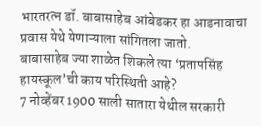भारतरत्न डॉ. बाबासाहेब आंबेडकर हा आडनावाचा प्रवास येथे येणाऱ्याला सांगितला जातो.
बाबासाहेब ज्या शाळेत शिकले त्या ‘प्रतापसिंह हायस्कूल’ची काय परिस्थिती आहे?
7 नोव्हेंबर 1900 साली सातारा येथील सरकारी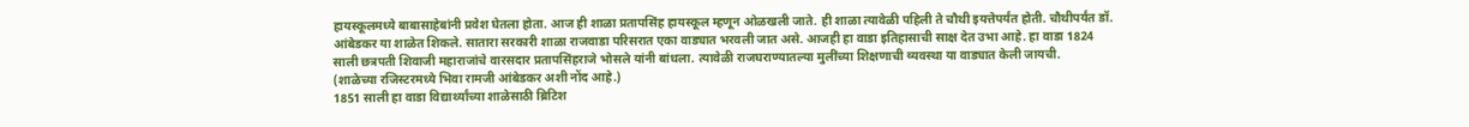हायस्कूलमध्ये बाबासाहेबांनी प्रवेश घेतला होता. आज ही शाळा प्रतापसिंह हायस्कूल म्हणून ओळखली जाते. ही शाळा त्यावेळी पहिली ते चौथी इयत्तेपर्यंत होती. चौथीपर्यंत डॉ. आंबेडकर या शाळेत शिकले. सातारा सरकारी शाळा राजवाडा परिसरात एका वाड्यात भरवली जात असे. आजही हा वाडा इतिहासाची साक्ष देत उभा आहे. हा वाडा 1824 साली छत्रपती शिवाजी महाराजांचे वारसदार प्रतापसिंहराजे भोसले यांनी बांधला. त्यावेळी राजघराण्यातल्या मुलींच्या शिक्षणाची व्यवस्था या वाड्यात केली जायची.
(शाळेच्या रजिस्टरमध्ये भिवा रामजी आंबेडकर अशी नोंद आहे.)
1851 साली हा वाडा विद्यार्थ्यांच्या शाळेसाठी ब्रिटिश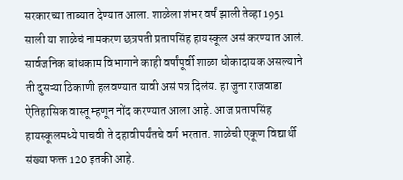सरकारच्या ताब्यात देण्यात आला. शाळेला शंभर वर्षं झाली तेव्हा 1951 साली या शाळेचं नामकरण छत्रपती प्रतापसिंह हायस्कूल असं करण्यात आलं. सार्वजनिक बांधकाम विभागाने काही वर्षांपूर्वी शाळा धोकादायक असल्याने ती दुसऱ्या ठिकाणी हलवण्यात यावी असं पत्र दिलंय. हा जुना राजवाडा ऐतिहासिक वास्तू म्हणून नोंद करण्यात आला आहे. आज प्रतापसिंह हायस्कूलमध्ये पाचवी ते दहावीपर्यंतचे वर्ग भरतात. शाळेची एकूण विद्यार्थी संख्या फक्त 120 इतकी आहे.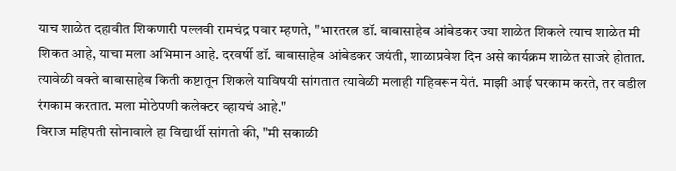याच शाळेत दहावीत शिकणारी पल्लवी रामचंद्र पवार म्हणते, "भारतरत्न डॉ. बाबासाहेब आंबेडकर ज्या शाळेत शिकले त्याच शाळेत मी शिकत आहे, याचा मला अभिमान आहे. दरवर्षी डॉ. बाबासाहेब आंबेडकर जयंती, शाळाप्रवेश दिन असे कार्यक्रम शाळेत साजरे होतात. त्यावेळी वक्ते बाबासाहेब किती कष्टातून शिकले याविषयी सांगतात त्यावेळी मलाही गहिवरून येतं. माझी आई घरकाम करते, तर वडील रंगकाम करतात. मला मोठेपणी कलेक्टर व्हायचं आहे."
विराज महिपती सोनावाले हा विद्यार्थी सांगतो की, "मी सकाळी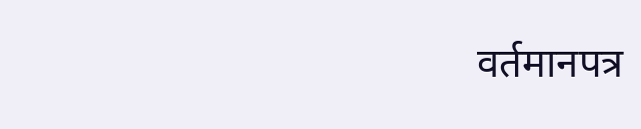वर्तमानपत्र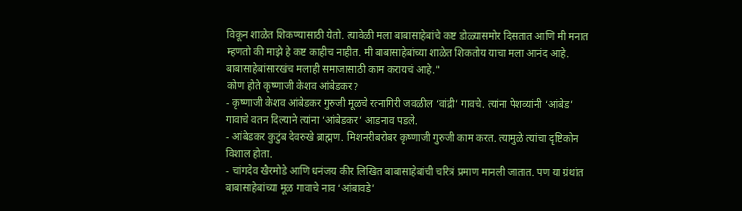विकून शाळेत शिकण्यासाठी येतो. त्यावेळी मला बाबासाहेबांचे कष्ट डोळ्यासमोर दिसतात आणि मी मनात म्हणतो की माझे हे कष्ट काहीच नाहीत. मी बाबासाहेबांच्या शाळेत शिकतोय याचा मला आनंद आहे. बाबासाहेबांसारखंच मलाही समाजासाठी काम करायचं आहे."
कोण होते कृष्णाजी केशव आंबेडकर?
- कृष्णाजी केशव आंबेडकर गुरुजी मूळचे रत्नागिरी जवळील ‘वांद्री’ गावचे. त्यांना पेशव्यांनी ‘आंबेड’ गावाचे वतन दिल्याने त्यांना ‘आंबेडकर’ आडनाव पडले.
- आंबेडकर कुटुंब देवरुखे ब्राह्मण. मिशनरीबरोबर कृष्णाजी गुरुजी काम करत. त्यामुळे त्यांचा दृष्टिकोन विशाल होता.
- चांगदेव खैरमोडे आणि धनंजय कीर लिखित बाबासाहेबांची चरित्रं प्रमाण मानली जातात. पण या ग्रंथांत बाबासाहेबांच्या मूळ गावाचे नाव ‘आंबावडे’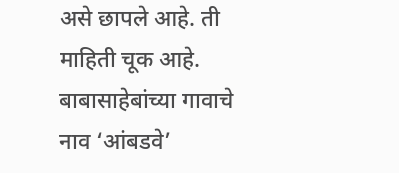असे छापले आहे. ती माहिती चूक आहे. बाबासाहेबांच्या गावाचे नाव ‘आंबडवे’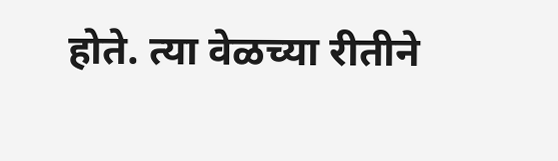होते. त्या वेळच्या रीतीने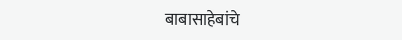बाबासाहेबांचे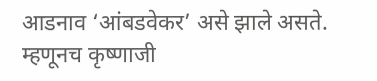आडनाव ‘आंबडवेकर’ असे झाले असते. म्हणूनच कृष्णाजी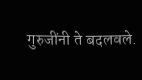गुरुजींनी ते बदलवले.